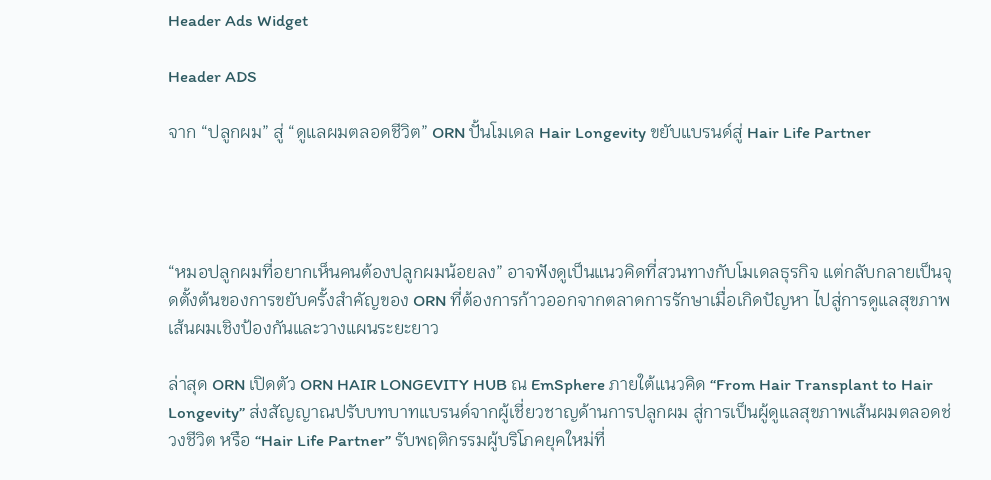Header Ads Widget

Header ADS

จาก “ปลูกผม” สู่ “ดูแลผมตลอดชีวิต” ORN ปั้นโมเดล Hair Longevity ขยับแบรนด์สู่ Hair Life Partner




“หมอปลูกผมที่อยากเห็นคนต้องปลูกผมน้อยลง” อาจฟังดูเป็นแนวคิดที่สวนทางกับโมเดลธุรกิจ แต่กลับกลายเป็นจุดตั้งต้นของการขยับครั้งสำคัญของ ORN ที่ต้องการก้าวออกจากตลาดการรักษาเมื่อเกิดปัญหา ไปสู่การดูแลสุขภาพเส้นผมเชิงป้องกันและวางแผนระยะยาว

ล่าสุด ORN เปิดตัว ORN HAIR LONGEVITY HUB ณ EmSphere ภายใต้แนวคิด “From Hair Transplant to Hair Longevity” ส่งสัญญาณปรับบทบาทแบรนด์จากผู้เชี่ยวชาญด้านการปลูกผม สู่การเป็นผู้ดูแลสุขภาพเส้นผมตลอดช่วงชีวิต หรือ “Hair Life Partner” รับพฤติกรรมผู้บริโภคยุคใหม่ที่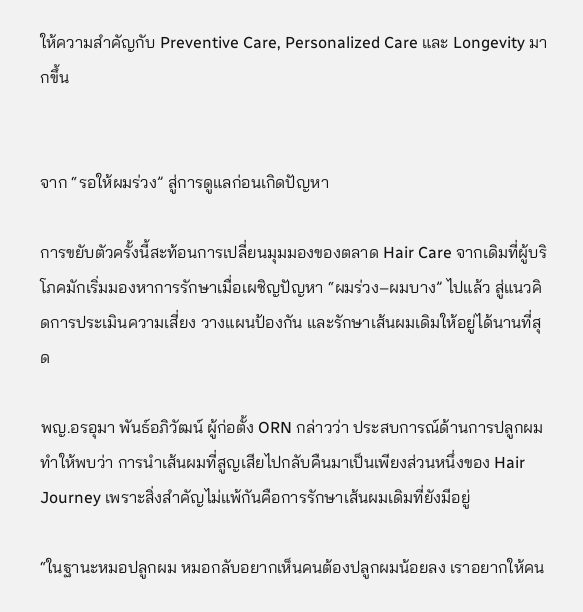ให้ความสำคัญกับ Preventive Care, Personalized Care และ Longevity มากขึ้น


จาก “รอให้ผมร่วง” สู่การดูแลก่อนเกิดปัญหา

การขยับตัวครั้งนี้สะท้อนการเปลี่ยนมุมมองของตลาด Hair Care จากเดิมที่ผู้บริโภคมักเริ่มมองหาการรักษาเมื่อเผชิญปัญหา “ผมร่วง–ผมบาง” ไปแล้ว สู่แนวคิดการประเมินความเสี่ยง วางแผนป้องกัน และรักษาเส้นผมเดิมให้อยู่ได้นานที่สุด

พญ.อรอุมา พันธ์อภิวัฒน์ ผู้ก่อตั้ง ORN กล่าวว่า ประสบการณ์ด้านการปลูกผมทำให้พบว่า การนำเส้นผมที่สูญเสียไปกลับคืนมาเป็นเพียงส่วนหนึ่งของ Hair Journey เพราะสิ่งสำคัญไม่แพ้กันคือการรักษาเส้นผมเดิมที่ยังมีอยู่

“ในฐานะหมอปลูกผม หมอกลับอยากเห็นคนต้องปลูกผมน้อยลง เราอยากให้คน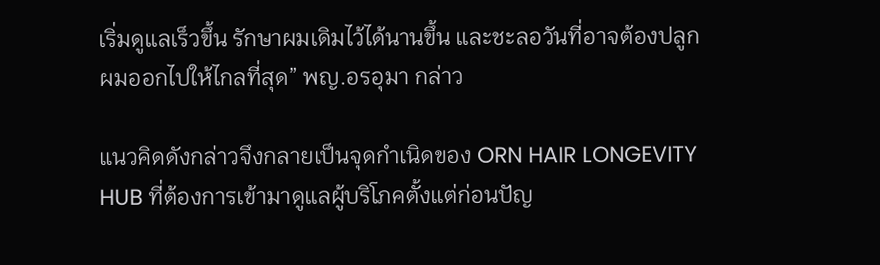เริ่มดูแลเร็วขึ้น รักษาผมเดิมไว้ได้นานขึ้น และชะลอวันที่อาจต้องปลูกผมออกไปให้ไกลที่สุด” พญ.อรอุมา กล่าว

แนวคิดดังกล่าวจึงกลายเป็นจุดกำเนิดของ ORN HAIR LONGEVITY HUB ที่ต้องการเข้ามาดูแลผู้บริโภคตั้งแต่ก่อนปัญ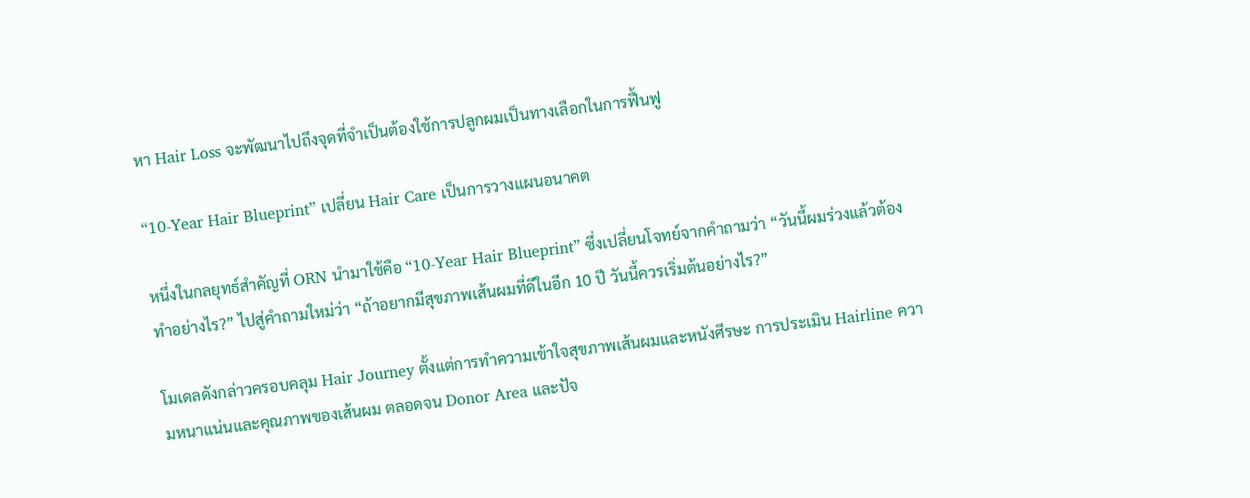หา Hair Loss จะพัฒนาไปถึงจุดที่จำเป็นต้องใช้การปลูกผมเป็นทางเลือกในการฟื้นฟู

“10-Year Hair Blueprint” เปลี่ยน Hair Care เป็นการวางแผนอนาคต

หนึ่งในกลยุทธ์สำคัญที่ ORN นำมาใช้คือ “10-Year Hair Blueprint” ซึ่งเปลี่ยนโจทย์จากคำถามว่า “วันนี้ผมร่วงแล้วต้องทำอย่างไร?” ไปสู่คำถามใหม่ว่า “ถ้าอยากมีสุขภาพเส้นผมที่ดีในอีก 10 ปี วันนี้ควรเริ่มต้นอย่างไร?”

โมเดลดังกล่าวครอบคลุม Hair Journey ตั้งแต่การทำความเข้าใจสุขภาพเส้นผมและหนังศีรษะ การประเมิน Hairline ความหนาแน่นและคุณภาพของเส้นผม ตลอดจน Donor Area และปัจ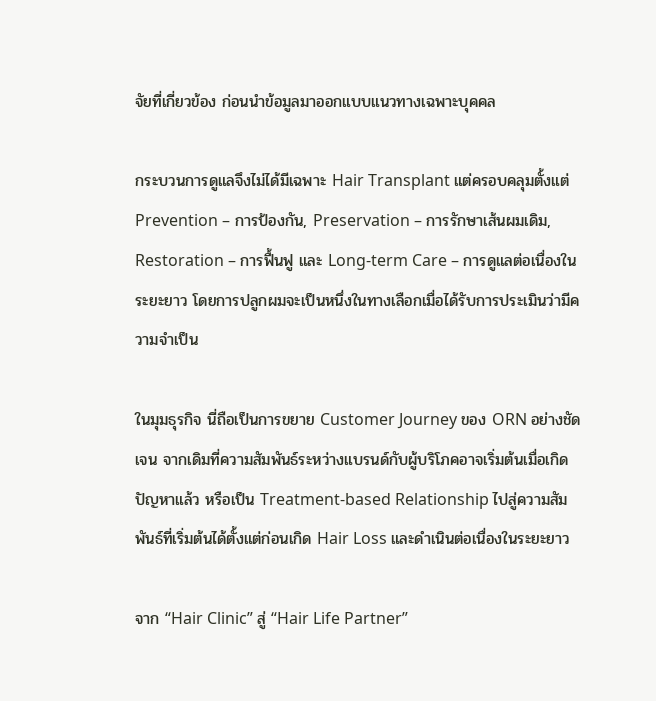จัยที่เกี่ยวข้อง ก่อนนำข้อมูลมาออกแบบแนวทางเฉพาะบุคคล

กระบวนการดูแลจึงไม่ได้มีเฉพาะ Hair Transplant แต่ครอบคลุมตั้งแต่ Prevention – การป้องกัน, Preservation – การรักษาเส้นผมเดิม, Restoration – การฟื้นฟู และ Long-term Care – การดูแลต่อเนื่องในระยะยาว โดยการปลูกผมจะเป็นหนึ่งในทางเลือกเมื่อได้รับการประเมินว่ามีความจำเป็น

ในมุมธุรกิจ นี่ถือเป็นการขยาย Customer Journey ของ ORN อย่างชัดเจน จากเดิมที่ความสัมพันธ์ระหว่างแบรนด์กับผู้บริโภคอาจเริ่มต้นเมื่อเกิดปัญหาแล้ว หรือเป็น Treatment-based Relationship ไปสู่ความสัมพันธ์ที่เริ่มต้นได้ตั้งแต่ก่อนเกิด Hair Loss และดำเนินต่อเนื่องในระยะยาว

จาก “Hair Clinic” สู่ “Hair Life Partner”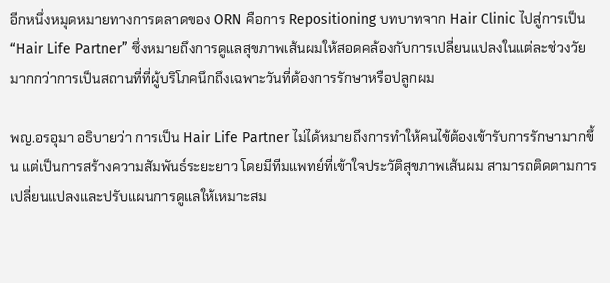อีกหนึ่งหมุดหมายทางการตลาดของ ORN คือการ Repositioning บทบาทจาก Hair Clinic ไปสู่การเป็น “Hair Life Partner” ซึ่งหมายถึงการดูแลสุขภาพเส้นผมให้สอดคล้องกับการเปลี่ยนแปลงในแต่ละช่วงวัย มากกว่าการเป็นสถานที่ที่ผู้บริโภคนึกถึงเฉพาะวันที่ต้องการรักษาหรือปลูกผม

พญ.อรอุมา อธิบายว่า การเป็น Hair Life Partner ไม่ได้หมายถึงการทำให้คนไข้ต้องเข้ารับการรักษามากขึ้น แต่เป็นการสร้างความสัมพันธ์ระยะยาว โดยมีทีมแพทย์ที่เข้าใจประวัติสุขภาพเส้นผม สามารถติดตามการเปลี่ยนแปลงและปรับแผนการดูแลให้เหมาะสม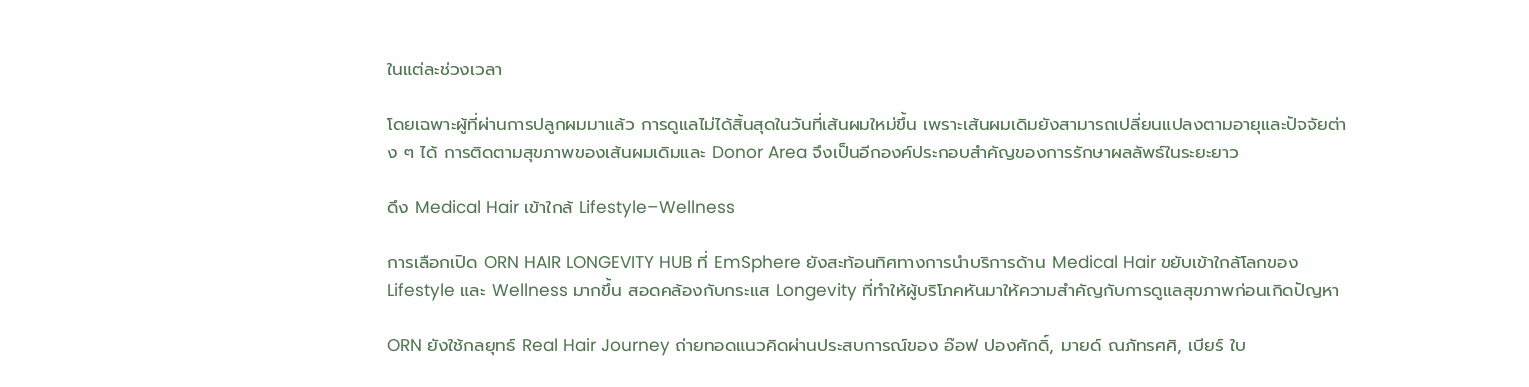ในแต่ละช่วงเวลา

โดยเฉพาะผู้ที่ผ่านการปลูกผมมาแล้ว การดูแลไม่ได้สิ้นสุดในวันที่เส้นผมใหม่ขึ้น เพราะเส้นผมเดิมยังสามารถเปลี่ยนแปลงตามอายุและปัจจัยต่าง ๆ ได้ การติดตามสุขภาพของเส้นผมเดิมและ Donor Area จึงเป็นอีกองค์ประกอบสำคัญของการรักษาผลลัพธ์ในระยะยาว

ดึง Medical Hair เข้าใกล้ Lifestyle–Wellness

การเลือกเปิด ORN HAIR LONGEVITY HUB ที่ EmSphere ยังสะท้อนทิศทางการนำบริการด้าน Medical Hair ขยับเข้าใกล้โลกของ Lifestyle และ Wellness มากขึ้น สอดคล้องกับกระแส Longevity ที่ทำให้ผู้บริโภคหันมาให้ความสำคัญกับการดูแลสุขภาพก่อนเกิดปัญหา

ORN ยังใช้กลยุทธ์ Real Hair Journey ถ่ายทอดแนวคิดผ่านประสบการณ์ของ อ๊อฟ ปองศักดิ์, มายด์ ณภัทรศศิ, เบียร์ ใบ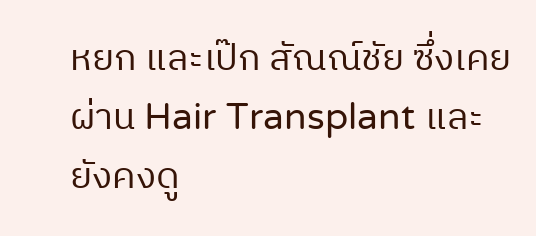หยก และเป๊ก สัณณ์ชัย ซึ่งเคยผ่าน Hair Transplant และยังคงดู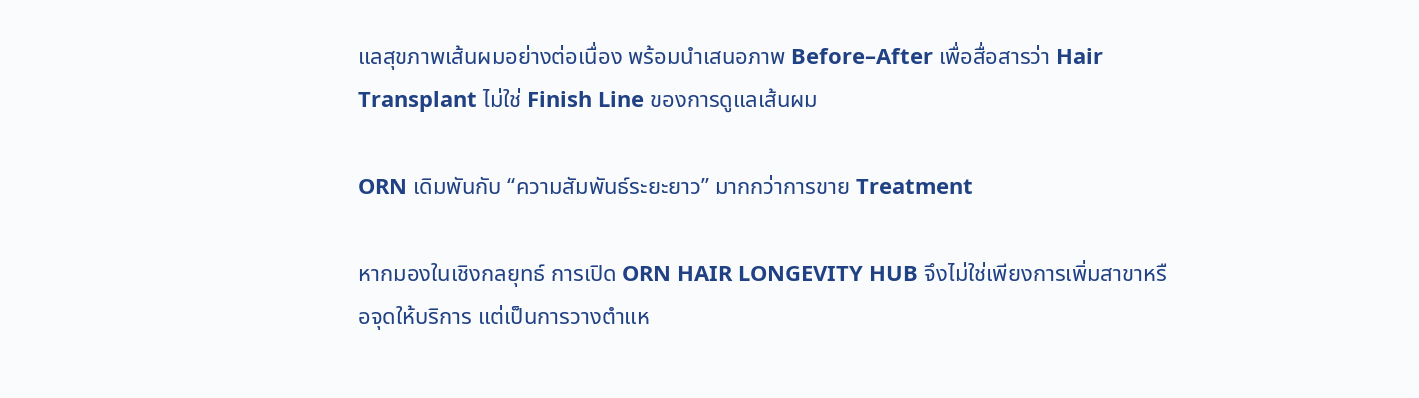แลสุขภาพเส้นผมอย่างต่อเนื่อง พร้อมนำเสนอภาพ Before–After เพื่อสื่อสารว่า Hair Transplant ไม่ใช่ Finish Line ของการดูแลเส้นผม

ORN เดิมพันกับ “ความสัมพันธ์ระยะยาว” มากกว่าการขาย Treatment

หากมองในเชิงกลยุทธ์ การเปิด ORN HAIR LONGEVITY HUB จึงไม่ใช่เพียงการเพิ่มสาขาหรือจุดให้บริการ แต่เป็นการวางตำแห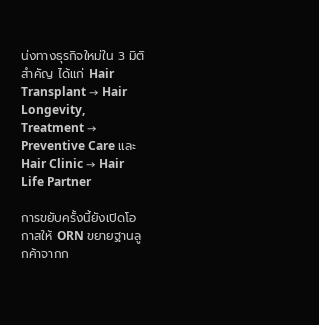น่งทางธุรกิจใหม่ใน 3 มิติสำคัญ ได้แก่ Hair Transplant → Hair Longevity, Treatment → Preventive Care และ Hair Clinic → Hair Life Partner

การขยับครั้งนี้ยังเปิดโอกาสให้ ORN ขยายฐานลูกค้าจากก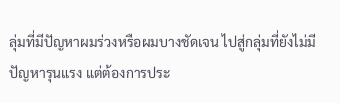ลุ่มที่มีปัญหาผมร่วงหรือผมบางชัดเจน ไปสู่กลุ่มที่ยังไม่มีปัญหารุนแรง แต่ต้องการประ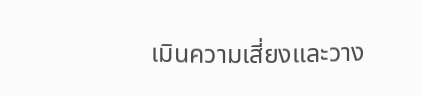เมินความเสี่ยงและวาง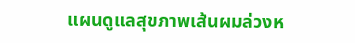แผนดูแลสุขภาพเส้นผมล่วงห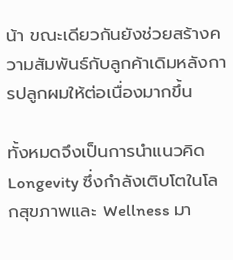น้า ขณะเดียวกันยังช่วยสร้างความสัมพันธ์กับลูกค้าเดิมหลังการปลูกผมให้ต่อเนื่องมากขึ้น

ทั้งหมดจึงเป็นการนำแนวคิด Longevity ซึ่งกำลังเติบโตในโลกสุขภาพและ Wellness มา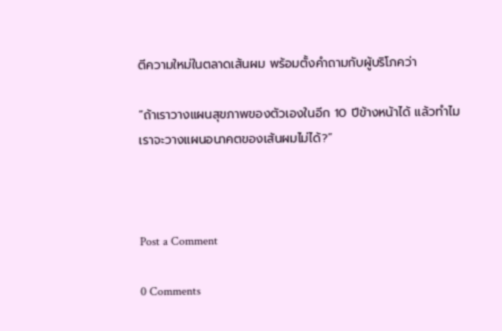ตีความใหม่ในตลาดเส้นผม พร้อมตั้งคำถามกับผู้บริโภคว่า

“ถ้าเราวางแผนสุขภาพของตัวเองในอีก 10 ปีข้างหน้าได้ แล้วทำไมเราจะวางแผนอนาคตของเส้นผมไม่ได้?”



Post a Comment

0 Comments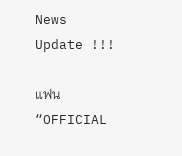News Update !!!

แฟน “OFFICIAL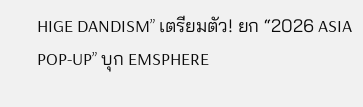HIGE DANDISM” เตรียมตัว! ยก “2026 ASIA POP-UP” บุก EMSPHERE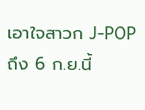เอาใจสาวก J-POP ถึง 6 ก.ย.นี้